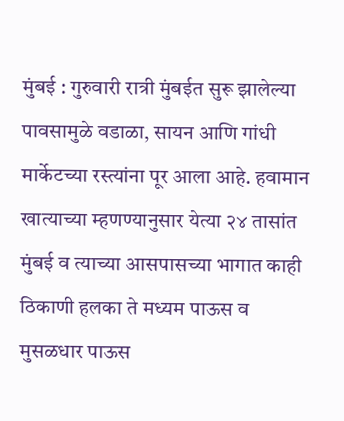मुंबई : गुरुवारी रात्री मुंबईत सुरू झालेल्या पावसामुळे वडाळा, सायन आणि गांधी मार्केटच्या रस्त्यांना पूर आला आहे. हवामान खात्याच्या म्हणण्यानुसार येत्या २४ तासांत मुंबई व त्याच्या आसपासच्या भागात काही ठिकाणी हलका ते मध्यम पाऊस व मुसळधार पाऊस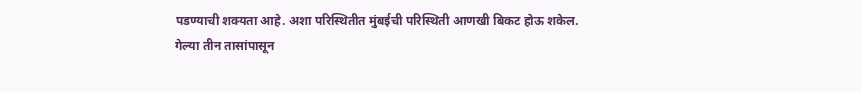पडण्याची शक्यता आहे. अशा परिस्थितीत मुंबईची परिस्थिती आणखी बिकट होऊ शकेल.
गेल्या तीन तासांपासून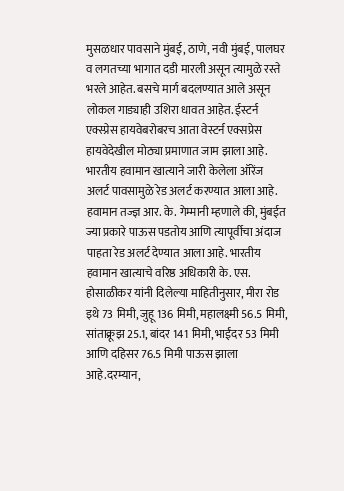मुसळधार पावसाने मुंबई, ठाणे, नवी मुंबई, पालघर व लगतच्या भागात दडी मारली असून त्यामुळे रस्ते भरले आहेत. बसचे मार्ग बदलण्यात आले असून लोकल गाड्याही उशिरा धावत आहेत. ईस्टर्न एक्स्प्रेस हायवेबरोबरच आता वेस्टर्न एक्सप्रेस हायवेदेखील मोठ्या प्रमाणात जाम झाला आहे. भारतीय हवामान खात्याने जारी केलेला ऑरेंज अलर्ट पावसामुळे रेड अलर्ट करण्यात आला आहे. हवामान तज्ज्ञ आर. के. गेम्मानी म्हणाले की, मुंबईत ज्या प्रकारे पाऊस पडतोय आणि त्यापूर्वीचा अंदाज पाहता रेड अलर्ट देण्यात आला आहे. भारतीय हवामान खात्याचे वरिष्ठ अधिकारी के. एस. होसाळीकर यांनी दिलेल्या माहितीनुसार, मीरा रोड इथे 73 मिमी, जुहू 136 मिमी, महालक्ष्मी 56.5 मिमी, सांताक्रूझ 25.1, बांदर 141 मिमी, भाईंदर 53 मिमी आणि दहिसर 76.5 मिमी पाऊस झाला आहे.दरम्यान,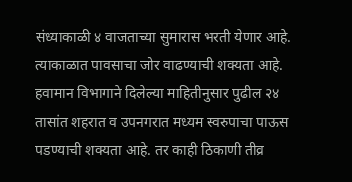संध्याकाळी ४ वाजताच्या सुमारास भरती येणार आहे. त्याकाळात पावसाचा जोर वाढण्याची शक्यता आहे. हवामान विभागाने दिलेल्या माहितीनुसार पुढील २४ तासांत शहरात व उपनगरात मध्यम स्वरुपाचा पाऊस पडण्याची शक्यता आहे. तर काही ठिकाणी तीव्र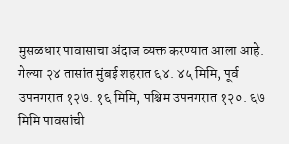मुसळधार पावासाचा अंदाज व्यक्त करण्यात आला आहे. गेल्या २४ तासांत मुंबई शहरात ६४. ४५ मिमि, पूर्व उपनगरात १२७. १६ मिमि, पश्चिम उपनगरात १२०. ६७ मिमि पावसांची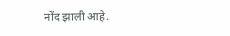नोंद झाली आहे.